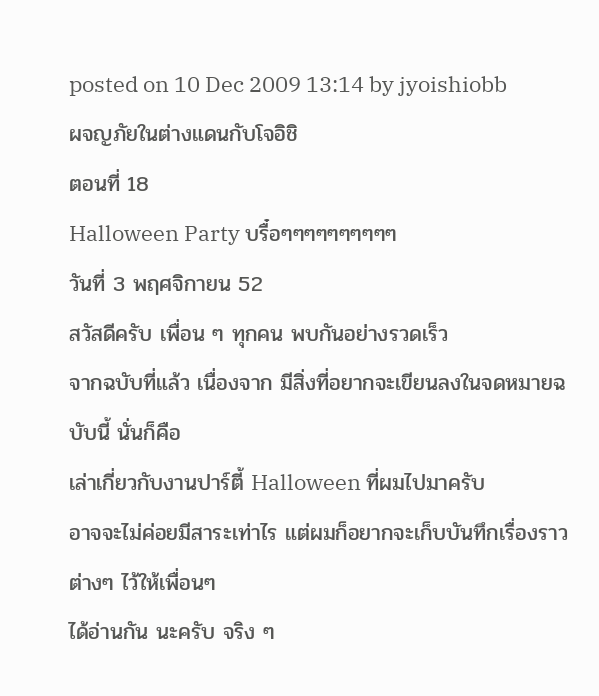posted on 10 Dec 2009 13:14 by jyoishiobb
ผจญภัยในต่างแดนกับโจอิชิ
ตอนที่ 18
Halloween Party บรื๋อๆๆๆๆๆๆๆๆๆๆ
วันที่ 3 พฤศจิกายน 52
สวัสดีครับ เพื่อน ๆ ทุกคน พบกันอย่างรวดเร็ว
จากฉบับที่แล้ว เนื่องจาก มีสิ่งที่อยากจะเขียนลงในจดหมายฉบับนี้ นั่นก็คือ
เล่าเกี่ยวกับงานปาร์ตี้ Halloween ที่ผมไปมาครับ
อาจจะไม่ค่อยมีสาระเท่าไร แต่ผมก็อยากจะเก็บบันทึกเรื่องราวต่างๆ ไว้ให้เพื่อนๆ
ได้อ่านกัน นะครับ จริง ๆ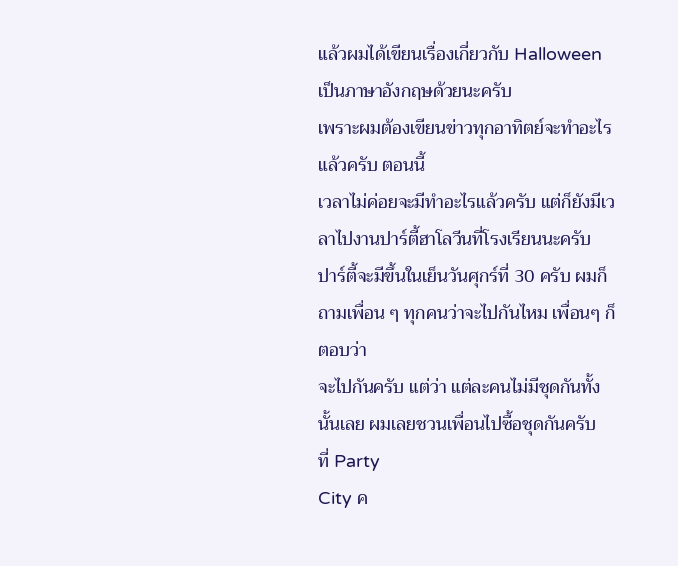แล้วผมได้เขียนเรื่องเกี่ยวกับ Halloween เป็นภาษาอังกฤษด้วยนะครับ
เพราะผมต้องเขียนข่าวทุกอาทิตย์จะทำอะไรแล้วครับ ตอนนี้
เวลาไม่ค่อยจะมีทำอะไรแล้วครับ แต่ก็ยังมีเวลาไปงานปาร์ตี้ฮาโลวีนที่โรงเรียนนะครับ
ปาร์ตี้จะมีขึ้นในเย็นวันศุกร์ที่ 30 ครับ ผมก็ถามเพื่อน ๆ ทุกคนว่าจะไปกันไหม เพื่อนๆ ก็ตอบว่า
จะไปกันครับ แต่ว่า แต่ละคนไม่มีชุดกันทั้งนั้นเลย ผมเลยชวนเพื่อนไปซื้อชุดกันครับ
ที่ Party
City ค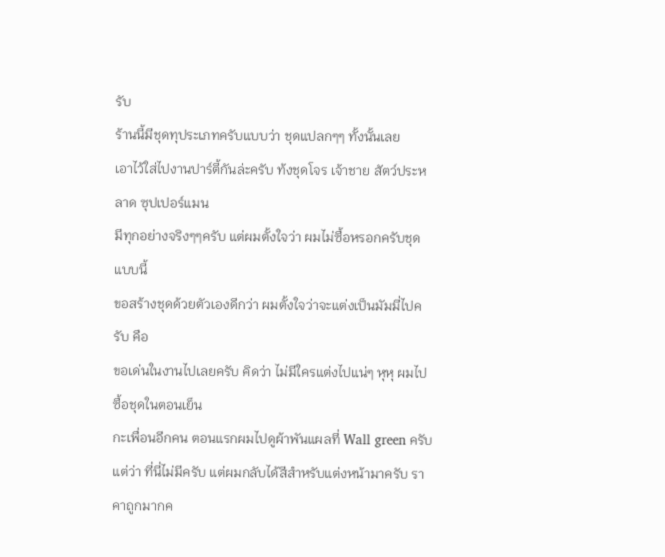รับ
ร้านนี้มีชุดทุประเภทครับแบบว่า ชุดแปลกๆๆ ทั้งนั้นเลย
เอาไว้ใส่ไปงานปาร์ตี้กันล่ะครับ ท้งชุดโจร เจ้าชาย สัตว์ประหลาด ซุปเปอร์แมน
มีทุกอย่างจริงๆๆครับ แต่ผมตั้งใจว่า ผมไม่ซื้อหรอกครับชุดแบบนี้
ขอสร้างชุดด้วยตัวเองดีกว่า ผมตั้งใจว่าจะแต่งเป็นมัมมี่ไปครับ คือ
ขอเด่นในงานไปเลยครับ คิดว่า ไม่มีใครแต่งไปแน่ๆ หุหุ ผมไปซื้อชุดในตอนเย็น
กะเพื่อนอีกคน ตอนแรกผมไปดูผ้าพันแผลที่ Wall green ครับ
แต่ว่า ที่นี่ไม่มีครับ แต่ผมกลับได้สีสำหรับแต่งหน้ามาครับ ราคาถูกมากค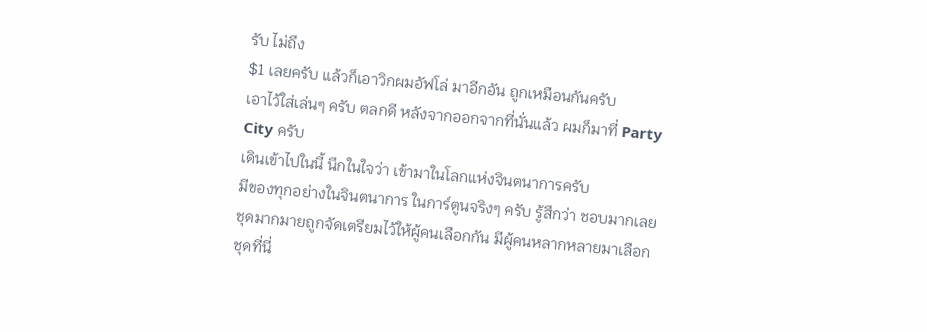รับ ไม่ถึง
$1 เลยครับ แล้วก็เอาวิกผมอัฟโล่ มาอีกอัน ถูกเหมือนกันครับ
เอาไว้ใส่เล่นๆ ครับ ตลกดี หลังจากออกจากที่นั่นแล้ว ผมก็มาที่ Party City ครับ
เดินเข้าไปในนี้ นึกในใจว่า เข้ามาในโลกแห่งจินตนาการครับ
มีของทุกอย่างในจินตนาการ ในการ์ตูนจริงๆ ครับ รู้สึกว่า ชอบมากเลย
ชุดมากมายถูกจัดเตรียมไว้ให้ผู้คนเลือกกัน มีผู้คนหลากหลายมาเลือกชุดที่นี่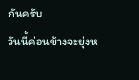กันครับ
วันนี้ค่อนข้างจะยุ่งห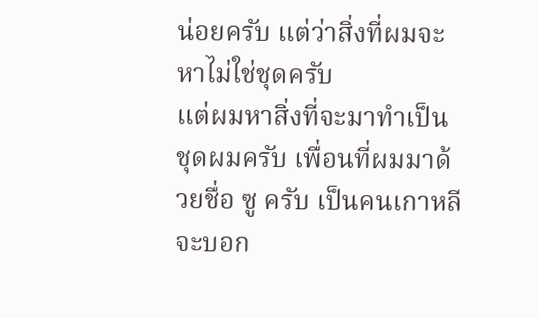น่อยครับ แต่ว่าสิ่งที่ผมจะหาไม่ใช่ชุดครับ
แต่ผมหาสิ่งที่จะมาทำเป็นชุดผมครับ เพื่อนที่ผมมาด้วยชื่อ ซู ครับ เป็นคนเกาหลี
จะบอก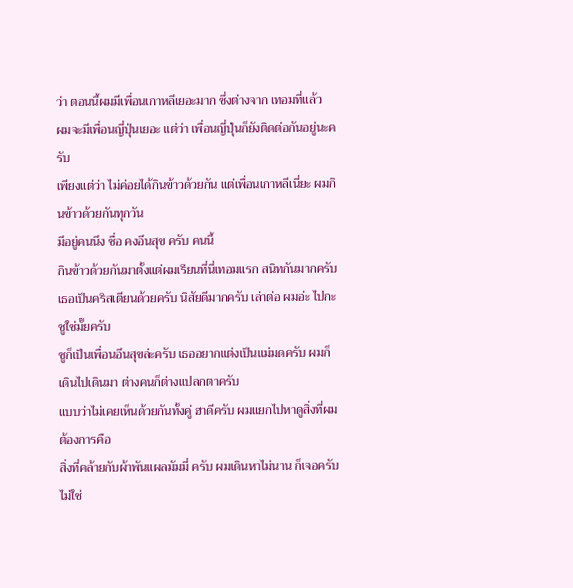ว่า ตอนนี้ผมมีเพื่อนเกาหลีเยอะมาก ซึ่งต่างจาก เทอมที่แล้ว
ผมจะมีเพื่อนญี่ปุ่นเยอะ แต่ว่า เพื่อนญี่ปุ่นก็ยังติดต่อกันอยู่นะครับ
เพียงแต่ว่า ไม่ค่อยได้กินข้าวด้วยกัน แต่เพื่อนเกาหลีเนี่ยะ ผมกินข้าวด้วยกันทุกวัน
มีอยู่คนนึง ชื่อ คงอึนสุข ครับ คนนี้
กินข้าวด้วยกันมาตั้งแต่ผมเรียนที่นี่เทอมแรก สนิทกันมากครับ
เธอเป็นคริสเตียนด้วยครับ นิสัยดีมากครับ เล่าต่อ ผมอ่ะ ไปกะซูใช่มั๊ยครับ
ซูก็เป็นเพื่อนอึนสุขล่ะครับ เธออยากแต่งเป็นแม่มดครับ ผมก็เดินไปเดินมา ต่างคนก็ต่างแปลกตาครับ
แบบว่าไม่เคยเห็นด้วยกันทั้งคู่ ฮาดีครับ ผมแยกไปหาดูสิ่งที่ผมต้องการคือ
สิ่งที่คล้ายกับผ้าพันแผลมัมมี่ ครับ ผมเดินหาไม่นาน ก็เจอครับ ไม่ใช่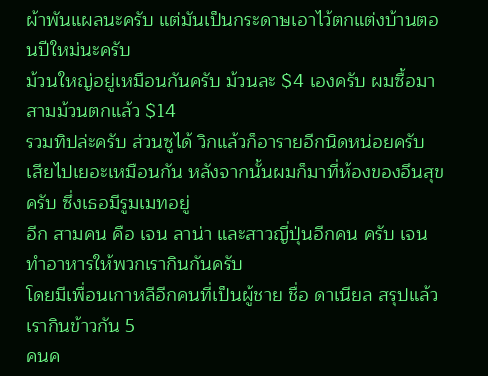ผ้าพันแผลนะครับ แต่มันเป็นกระดาษเอาไว้ตกแต่งบ้านตอนปีใหม่นะครับ
ม้วนใหญ่อยู่เหมือนกันครับ ม้วนละ $4 เองครับ ผมซื้อมาสามม้วนตกแล้ว $14
รวมทิปล่ะครับ ส่วนซูได้ วิกแล้วก็อารายอีกนิดหน่อยครับ
เสียไปเยอะเหมือนกัน หลังจากนั้นผมก็มาที่ห้องของอึนสุข ครับ ซึ่งเธอมีรูมเมทอยู่
อีก สามคน คือ เจน ลาน่า และสาวญี่ปุ่นอีกคน ครับ เจน ทำอาหารให้พวกเรากินกันครับ
โดยมีเพื่อนเกาหลีอีกคนที่เป็นผู้ชาย ชื่อ ดาเนียล สรุปแล้ว เรากินข้าวกัน 5
คนค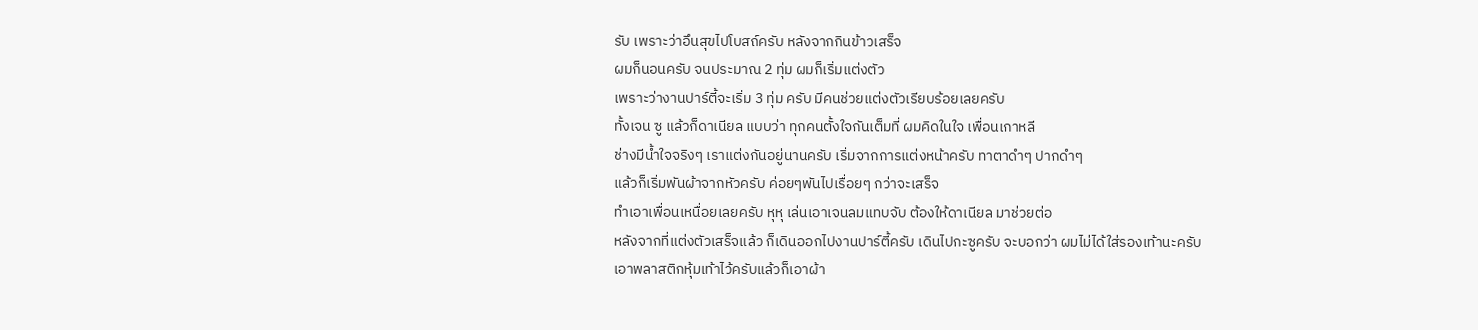รับ เพราะว่าอึนสุขไปโบสถ์ครับ หลังจากกินข้าวเสร็จ
ผมก็นอนครับ จนประมาณ 2 ทุ่ม ผมก็เริ่มแต่งตัว
เพราะว่างานปาร์ตี้จะเริ่ม 3 ทุ่ม ครับ มีคนช่วยแต่งตัวเรียบร้อยเลยครับ
ทั้งเจน ซู แล้วก็ดาเนียล แบบว่า ทุกคนตั้งใจกันเต็มที่ ผมคิดในใจ เพื่อนเกาหลี
ช่างมีน้ำใจจริงๆ เราแต่งกันอยู่นานครับ เริ่มจากการแต่งหน้าครับ ทาตาดำๆ ปากดำๆ
แล้วก็เริ่มพันผ้าจากหัวครับ ค่อยๆพันไปเรื่อยๆ กว่าจะเสร็จ
ทำเอาเพื่อนเหนื่อยเลยครับ หุหุ เล่นเอาเจนลมแทบจับ ต้องให้ดาเนียล มาช่วยต่อ
หลังจากที่แต่งตัวเสร็จแล้ว ก็เดินออกไปงานปาร์ตี้ครับ เดินไปกะซูครับ จะบอกว่า ผมไม่ได้ใส่รองเท้านะครับ
เอาพลาสติกหุ้มเท้าไว้ครับแล้วก็เอาผ้า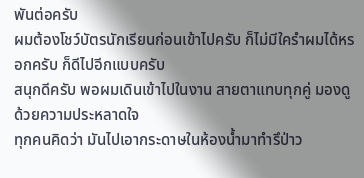พันต่อครับ
ผมต้องโชว์บัตรนักเรียนก่อนเข้าไปครับ ก็ไม่มีใครำผมได้หรอกครับ ก็ดีไปอีกแบบครับ
สนุกดีครับ พอผมเดินเข้าไปในงาน สายตาแทบทุกคู่ มองดูด้วยความประหลาดใจ
ทุกคนคิดว่า มันไปเอากระดาษในห้องน้ำมาทำรึป่าว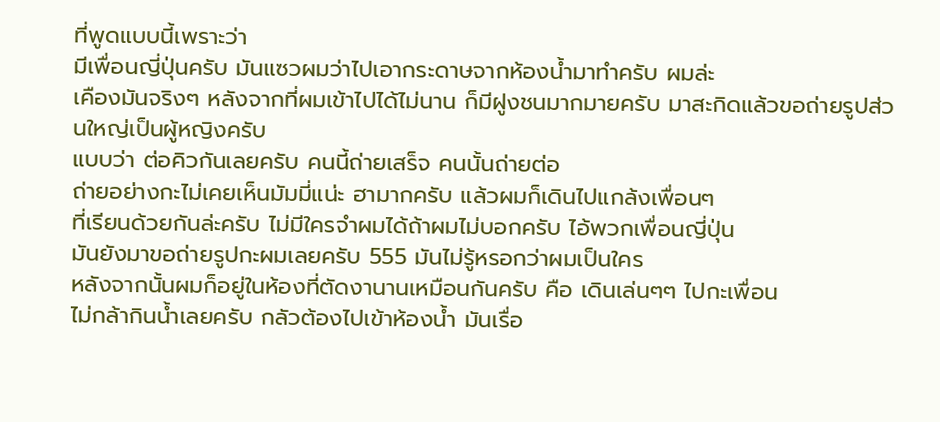ที่พูดแบบนี้เพราะว่า
มีเพื่อนญี่ปุ่นครับ มันแซวผมว่าไปเอากระดาษจากห้องน้ำมาทำครับ ผมล่ะ
เคืองมันจริงๆ หลังจากที่ผมเข้าไปได้ไม่นาน ก็มีฝูงชนมากมายครับ มาสะกิดแล้วขอถ่ายรูปส่วนใหญ่เป็นผู้หญิงครับ
แบบว่า ต่อคิวกันเลยครับ คนนี้ถ่ายเสร็จ คนนั้นถ่ายต่อ
ถ่ายอย่างกะไม่เคยเห็นมัมมี่แน่ะ ฮามากครับ แล้วผมก็เดินไปแกล้งเพื่อนๆ
ที่เรียนด้วยกันล่ะครับ ไม่มีใครจำผมได้ถ้าผมไม่บอกครับ ไอ้พวกเพื่อนญี่ปุ่น
มันยังมาขอถ่ายรูปกะผมเลยครับ 555 มันไม่รู้หรอกว่าผมเป็นใคร
หลังจากนั้นผมก็อยู่ในห้องที่ตัดงานานเหมือนกันครับ คือ เดินเล่นๆๆ ไปกะเพื่อน
ไม่กล้ากินน้ำเลยครับ กลัวต้องไปเข้าห้องน้ำ มันเรื่อ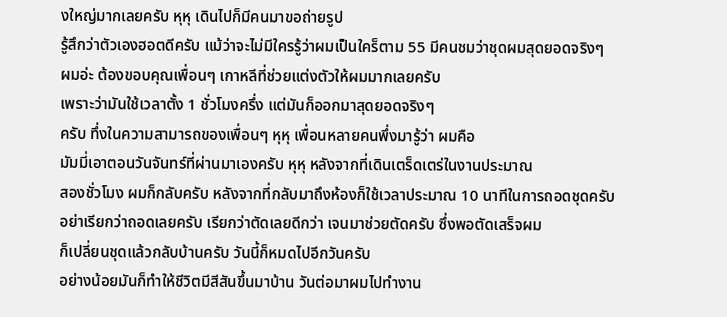งใหญ่มากเลยครับ หุหุ เดินไปก็มีคนมาขอถ่ายรูป
รู้สึกว่าตัวเองฮอตดีครับ แม้ว่าจะไม่มีใครรู้ว่าผมเป็นใคร็ตาม 55 มีคนชมว่าชุดผมสุดยอดจริงๆ
ผมอ่ะ ต้องขอบคุณเพื่อนๆ เกาหลีที่ช่วยแต่งตัวให้ผมมากเลยครับ
เพราะว่ามันใช้เวลาตั้ง 1 ชั่วโมงครึ่ง แต่มันก็ออกมาสุดยอดจริงๆ
ครับ ทึ่งในความสามารถของเพื่อนๆ หุหุ เพื่อนหลายคนพึ่งมารู้ว่า ผมคือ
มัมมี่เอาตอนวันจันทร์ที่ผ่านมาเองครับ หุหุ หลังจากที่เดินเตร็ดเตร่ในงานประมาณ
สองชั่วโมง ผมก็กลับครับ หลังจากที่กลับมาถึงห้องก็ใช้เวลาประมาณ 10 นาทีในการถอดชุดครับ
อย่าเรียกว่าถอดเลยครับ เรียกว่าตัดเลยดีกว่า เจนมาช่วยตัดครับ ซึ่งพอตัดเสร็จผม
ก็เปลี่ยนชุดแล้วกลับบ้านครับ วันนี้ก็หมดไปอีกวันครับ
อย่างน้อยมันก็ทำให้ชีวิตมีสีสันขึ้นมาบ้าน วันต่อมาผมไปทำงาน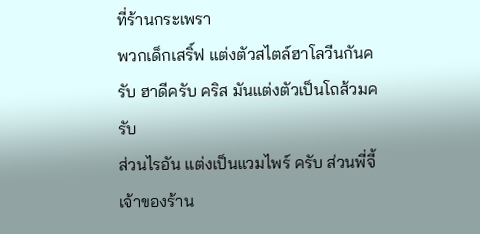ที่ร้านกระเพรา
พวกเด็กเสริ์ฟ แต่งตัวสไตล์ฮาโลวีนกันครับ ฮาดีครับ คริส มันแต่งตัวเป็นโถส้วมครับ
ส่วนไรอัน แต่งเป็นแวมไพร์ ครับ ส่วนพี่จี้ เจ้าของร้าน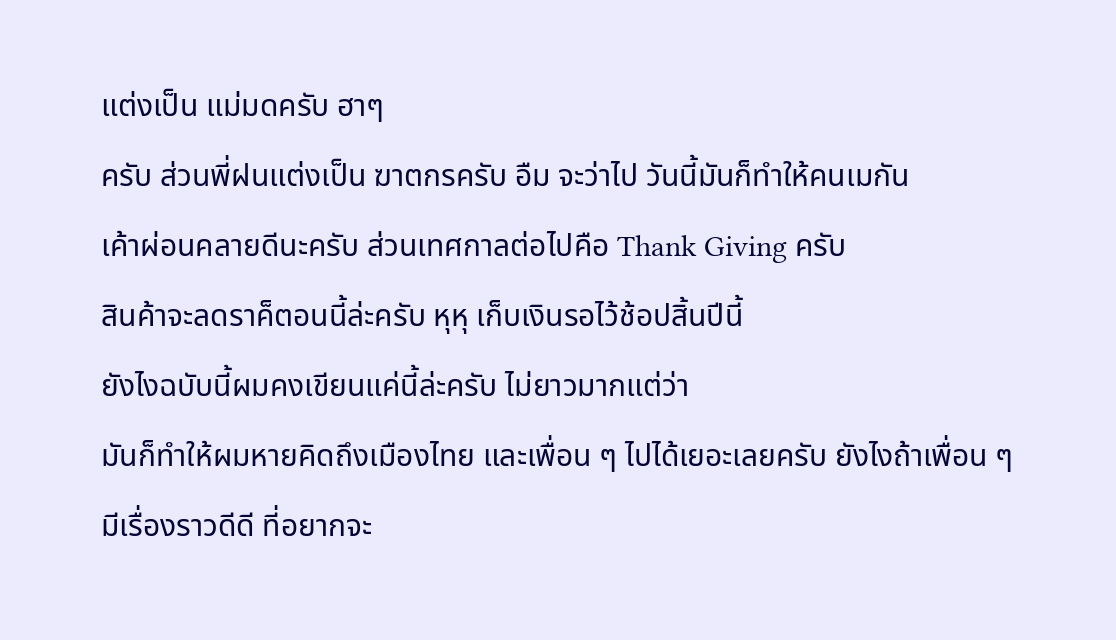แต่งเป็น แม่มดครับ ฮาๆ
ครับ ส่วนพี่ฝนแต่งเป็น ฆาตกรครับ อืม จะว่าไป วันนี้มันก็ทำให้คนเมกัน
เค้าผ่อนคลายดีนะครับ ส่วนเทศกาลต่อไปคือ Thank Giving ครับ
สินค้าจะลดราค็ตอนนี้ล่ะครับ หุหุ เก็บเงินรอไว้ช้อปสิ้นปีนี้
ยังไงฉบับนี้ผมคงเขียนแค่นี้ล่ะครับ ไม่ยาวมากแต่ว่า
มันก็ทำให้ผมหายคิดถึงเมืองไทย และเพื่อน ๆ ไปได้เยอะเลยครับ ยังไงถ้าเพื่อน ๆ
มีเรื่องราวดีดี ที่อยากจะ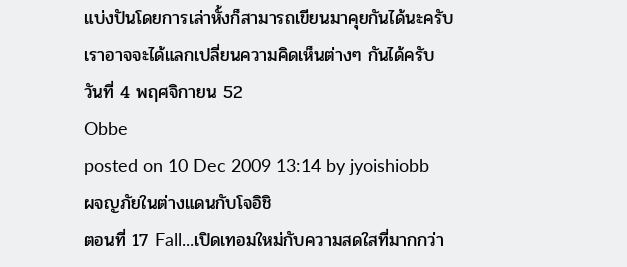แบ่งปันโดยการเล่าหั้งก็สามารถเขียนมาคุยกันได้นะครับ
เราอาจจะได้แลกเปลี่ยนความคิดเห็นต่างๆ กันได้ครับ
วันที่ 4 พฤศจิกายน 52
Obbe
posted on 10 Dec 2009 13:14 by jyoishiobb
ผจญภัยในต่างแดนกับโจอิชิ
ตอนที่ 17 Fall...เปิดเทอมใหม่กับความสดใสที่มากกว่า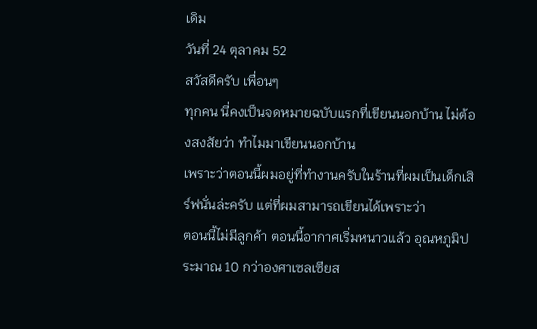เดิม
วันที่ 24 ตุลาคม 52
สวัสดีครับ เพื่อนๆ
ทุกคน นี่คงเป็นจดหมายฉบับแรกที่เขียนนอกบ้าน ไม่ต้องสงสัยว่า ทำไมมาเขียนนอกบ้าน
เพราะว่าตอนนี้ผมอยู่ที่ทำงานครับในร้านที่ผมเป็นเด็กเสิร์ฟนั่นล่ะครับ แต่ที่ผมสามารถเขียนได้เพราะว่า
ตอนนี้ไม่มีลูกค้า ตอนนี้อากาศเริ่มหนาวแล้ว อุณหภูมิประมาณ 10 กว่าองศาเซลเซียส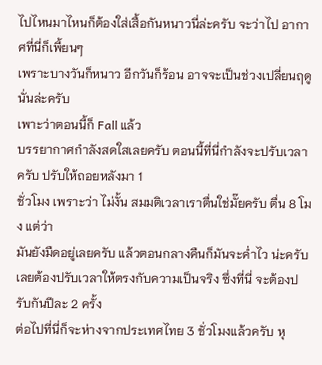ไปไหนมาไหนก็ต้องใส่เสื้อกันหนาวนี่ล่ะครับ จะว่าไป อากาศที่นี่ก็เพี้ยนๆ
เพราะบางวันก็หนาว อีกวันก็ร้อน อาจจะเป็นช่วงเปลี่ยนฤดูนั่นล่ะครับ
เพาะว่าตอนนี้ก็ Fall แล้ว
บรรยากาศกำลังสดใสเลยครับ ตอนนี้ที่นี่กำลังจะปรับเวลาครับ ปรับให้ถอยหลังมา 1
ชั่วโมง เพราะว่า ไม่งั้น สมมติเวลาเราตื่นใช่มั๊ยครับ ตื่น 8 โมง แต่ว่า
มันยังมืดอยู่เลยครับ แล้วตอนกลางคืนก็มันจะค่ำไว น่ะครับ
เลยต้องปรับเวลาให้ตรงกับความเป็นจริง ซึ่งที่นี่ จะต้องปรับกันปีละ 2 ครั้ง
ต่อไปที่นี่ก็จะห่างจากประเทศไทย 3 ชั่วโมงแล้วครับ หุ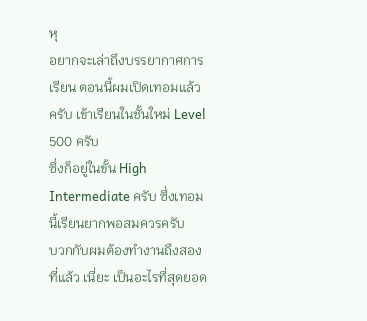หุ
อยากจะเล่าถึงบรรยากาศการเรียน ตอนนี้ผมเปิดเทอมแล้วครับ เข้าเรียนในชั้นใหม่ Level 500 ครับ
ซึ่งก็อยู่ในขั้น High
Intermediate ครับ ซึ่งเทอมนี้เรียนยากพอสมควรครับ
บวกกับผมต้องทำงานถึงสองที่แล้ว เนี่ยะ เป็นอะไรที่สุดยอด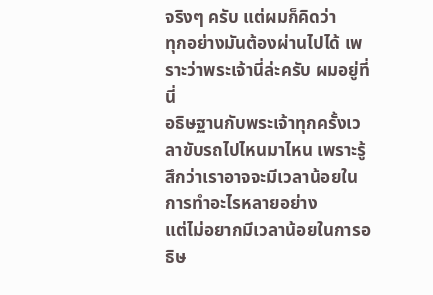จริงๆ ครับ แต่ผมก็คิดว่า
ทุกอย่างมันต้องผ่านไปได้ เพราะว่าพระเจ้านี่ล่ะครับ ผมอยู่ที่นี่
อธิษฐานกับพระเจ้าทุกครั้งเวลาขับรถไปไหนมาไหน เพราะรู้สึกว่าเราอาจจะมีเวลาน้อยในการทำอะไรหลายอย่าง
แต่ไม่อยากมีเวลาน้อยในการอธิษ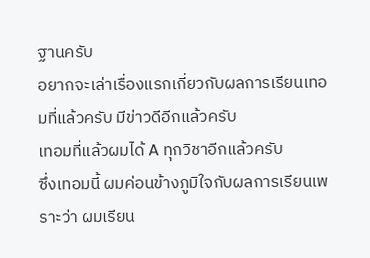ฐานครับ
อยากจะเล่าเรื่องแรกเกี่ยวกับผลการเรียนเทอมที่แล้วครับ มีข่าวดีอีกแล้วครับ
เทอมที่แล้วผมได้ A ทุกวิชาอีกแล้วครับ
ซึ่งเทอมนี้ ผมค่อนข้างภูมิใจกับผลการเรียนเพราะว่า ผมเรียน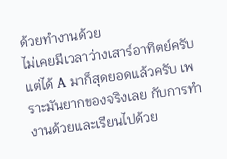ด้วยทำงานด้วย
ไม่เคยมีเวลาว่างเสาร์อาทิตย์ครับ แต่ได้ A มาก็สุดยอดแล้วครับ เพราะมันยากของจริงเลย กับการทำงานด้วยและเรียนไปด้วย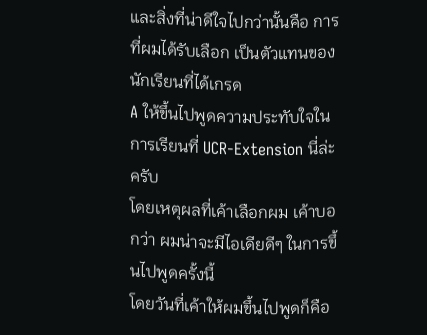และสิ่งที่น่าดีใจไปกว่านั้นคือ การที่ผมได้รับเลือก เป็นตัวแทนของนักเรียนที่ได้เกรด
A ให้ขึ้นไปพูดความประทับใจในการเรียนที่ UCR-Extension นี่ล่ะครับ
โดยเหตุผลที่เค้าเลือกผม เค้าบอกว่า ผมน่าจะมีไอเดียดีๆ ในการขึ้นไปพูดครั้งนี้
โดยวันที่เค้าให้ผมขึ้นไปพูดก็คือ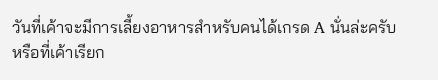วันที่เค้าจะมีการเลี้ยงอาหารสำหรับคนได้เกรด A นั่นล่ะครับ
หรือที่เค้าเรียก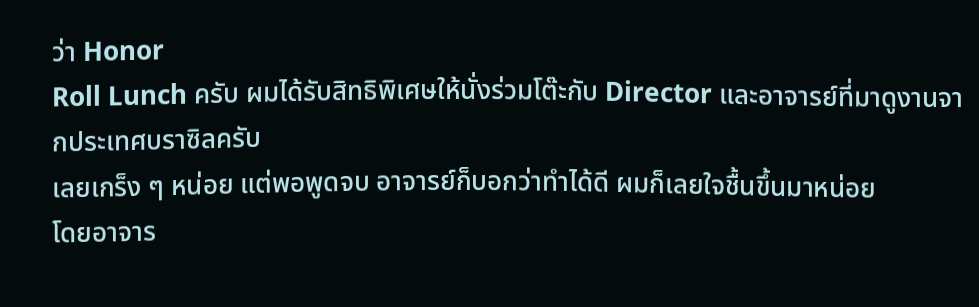ว่า Honor
Roll Lunch ครับ ผมได้รับสิทธิพิเศษให้นั่งร่วมโต๊ะกับ Director และอาจารย์ที่มาดูงานจากประเทศบราซิลครับ
เลยเกร็ง ๆ หน่อย แต่พอพูดจบ อาจารย์ก็บอกว่าทำได้ดี ผมก็เลยใจชื้นขึ้นมาหน่อย
โดยอาจาร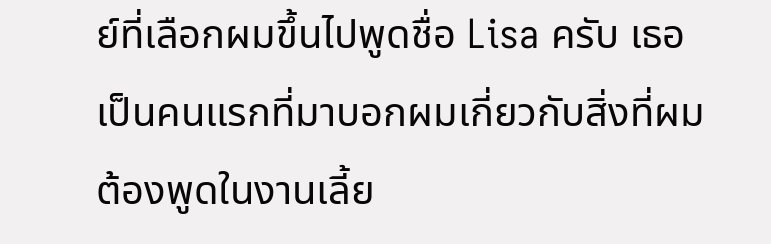ย์ที่เลือกผมขึ้นไปพูดชื่อ Lisa ครับ เธอเป็นคนแรกที่มาบอกผมเกี่ยวกับสิ่งที่ผมต้องพูดในงานเลี้ย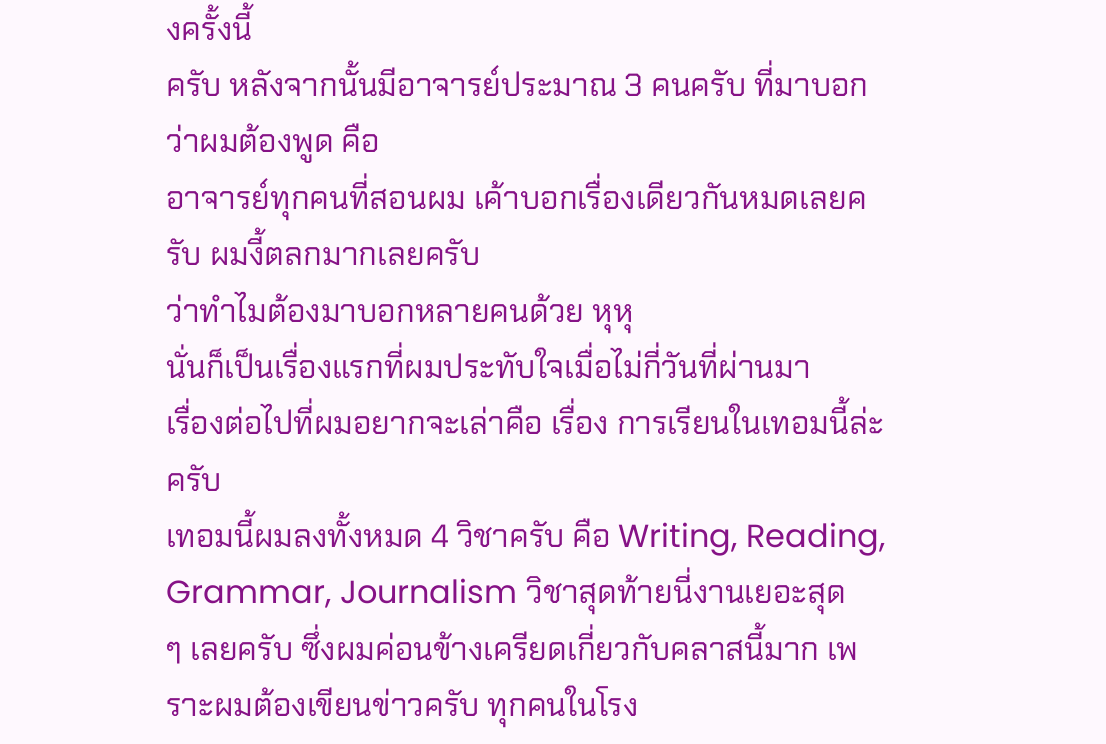งครั้งนี้
ครับ หลังจากนั้นมีอาจารย์ประมาณ 3 คนครับ ที่มาบอกว่าผมต้องพูด คือ
อาจารย์ทุกคนที่สอนผม เค้าบอกเรื่องเดียวกันหมดเลยครับ ผมงี้ตลกมากเลยครับ
ว่าทำไมต้องมาบอกหลายคนด้วย หุหุ
นั่นก็เป็นเรื่องแรกที่ผมประทับใจเมื่อไม่กี่วันที่ผ่านมา
เรื่องต่อไปที่ผมอยากจะเล่าคือ เรื่อง การเรียนในเทอมนี้ล่ะครับ
เทอมนี้ผมลงทั้งหมด 4 วิชาครับ คือ Writing, Reading, Grammar, Journalism วิชาสุดท้ายนี่งานเยอะสุด
ๆ เลยครับ ซึ่งผมค่อนข้างเครียดเกี่ยวกับคลาสนี้มาก เพราะผมต้องเขียนข่าวครับ ทุกคนในโรง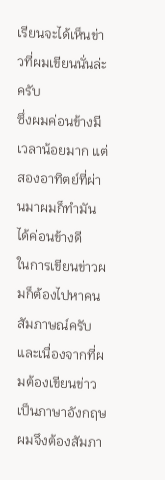เรียนจะได้เห็นข่าวที่ผมเขียนนั่นล่ะครับ
ซึ่งผมค่อนข้างมีเวลาน้อยมาก แต่สองอาทิตย์ที่ผ่านมาผมก็ทำมันได้ค่อนข้างดี
ในการเขียนข่าวผมก็ต้องไปหาคนสัมภาษณ์ครับ
และเนื่องจากที่ผมต้องเขียนข่าวเป็นภาษาอังกฤษ
ผมจึงต้องสัมภา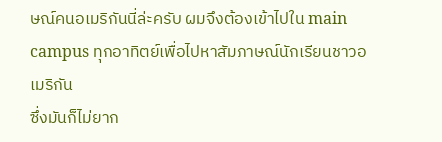ษณ์คนอเมริกันนี่ล่ะครับ ผมจึงต้องเข้าไปใน main campus ทุกอาทิตย์เพื่อไปหาสัมภาษณ์นักเรียนชาวอเมริกัน
ซึ่งมันก็ไม่ยาก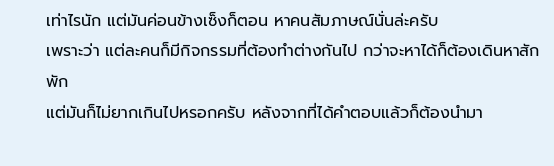เท่าไรนัก แต่มันค่อนข้างเซ็งก็ตอน หาคนสัมภาษณ์นั่นล่ะครับ
เพราะว่า แต่ละคนก็มีกิจกรรมที่ต้องทำต่างกันไป กว่าจะหาได้ก็ต้องเดินหาสักพัก
แต่มันก็ไม่ยากเกินไปหรอกครับ หลังจากที่ได้คำตอบแล้วก็ต้องนำมา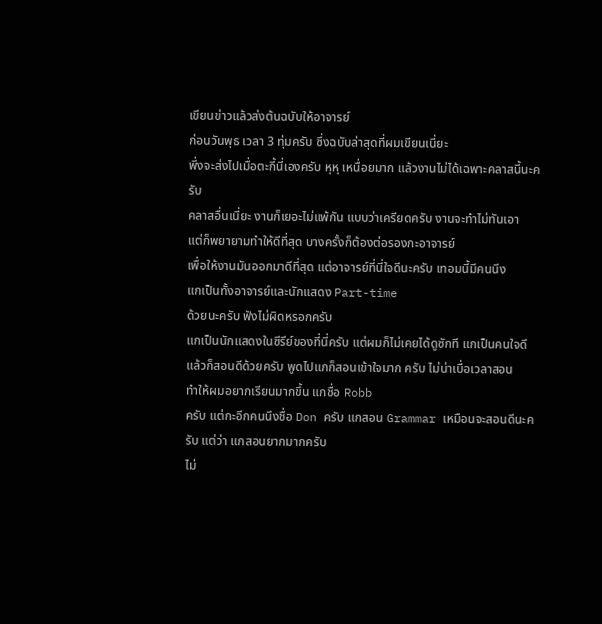เขียนข่าวแล้วส่งต้นฉบับให้อาจารย์
ก่อนวันพุธ เวลา 3 ทุ่มครับ ซึ่งฉบับล่าสุดที่ผมเขียนเนี่ยะ
พึ่งจะส่งไปเมื่อตะกี้นี่เองครับ หุหุ เหนื่อยมาก แล้วงานไม่ได้เฉพาะคลาสนี้นะครับ
คลาสอื่นเนี่ยะ งานก็เยอะไม่แพ้กัน แบบว่าเครียดครับ งานจะทำไม่ทันเอา
แต่ก็พยายามทำให้ดีที่สุด บางครั้งก็ต้องต่อรองกะอาจารย์
เพื่อให้งานมันออกมาดีที่สุด แต่อาจารย์ที่นี่ใจดีนะครับ เทอมนี้มีคนนึง
แกเป็นทั้งอาจารย์และนักแสดง Part-time
ด้วยนะครับ ฟังไม่ผิดหรอกครับ
แกเป็นนักแสดงในซีรีย์ของที่นี่ครับ แต่ผมก็ไม่เคยได้ดูซักที แกเป็นคนใจดี
แล้วก็สอนดีด้วยครับ พูดไปแกก็สอนเข้าใจมาก ครับ ไม่น่าเบื่อเวลาสอน
ทำให้ผมอยากเรียนมากขึ้น แกชื่อ Robb
ครับ แต่กะอีกคนนึงชื่อ Don ครับ แกสอน Grammar เหมือนจะสอนดีนะครับ แต่ว่า แกสอนยากมากครับ
ไม่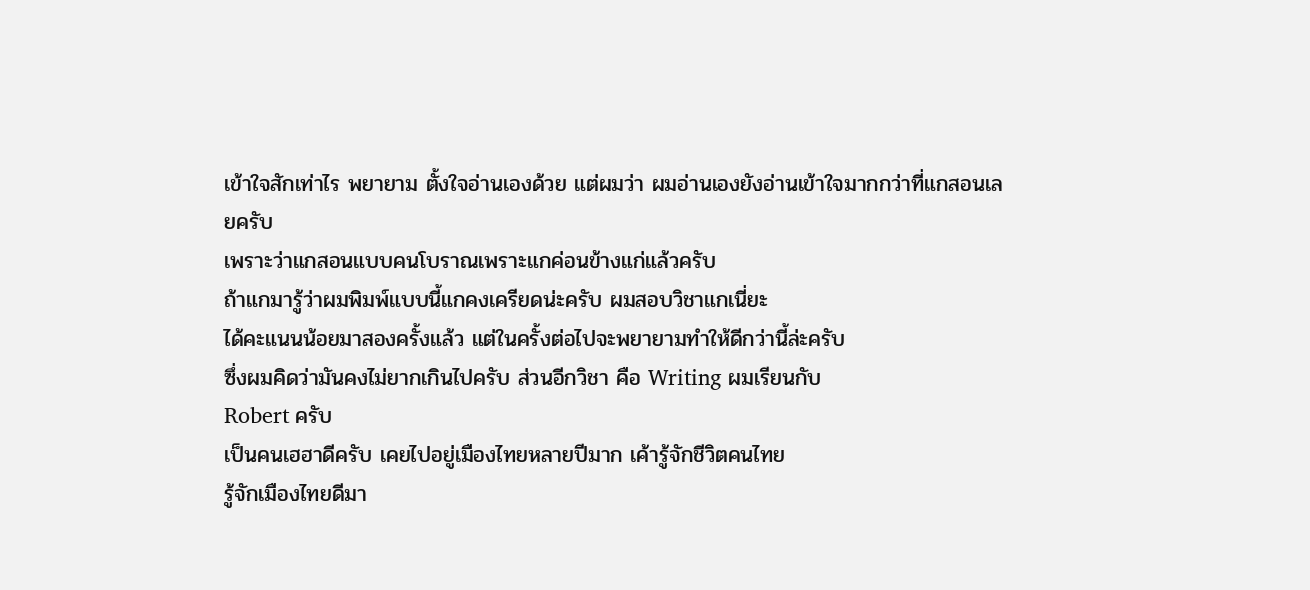เข้าใจสักเท่าไร พยายาม ตั้งใจอ่านเองด้วย แต่ผมว่า ผมอ่านเองยังอ่านเข้าใจมากกว่าที่แกสอนเลยครับ
เพราะว่าแกสอนแบบคนโบราณเพราะแกค่อนข้างแก่แล้วครับ
ถ้าแกมารู้ว่าผมพิมพ์แบบนี้แกคงเครียดน่ะครับ ผมสอบวิชาแกเนี่ยะ
ได้คะแนนน้อยมาสองครั้งแล้ว แต่ในครั้งต่อไปจะพยายามทำให้ดีกว่านี้ล่ะครับ
ซึ่งผมคิดว่ามันคงไม่ยากเกินไปครับ ส่วนอีกวิชา คือ Writing ผมเรียนกับ
Robert ครับ
เป็นคนเฮฮาดีครับ เคยไปอยู่เมืองไทยหลายปีมาก เค้ารู้จักชีวิตคนไทย
รู้จักเมืองไทยดีมา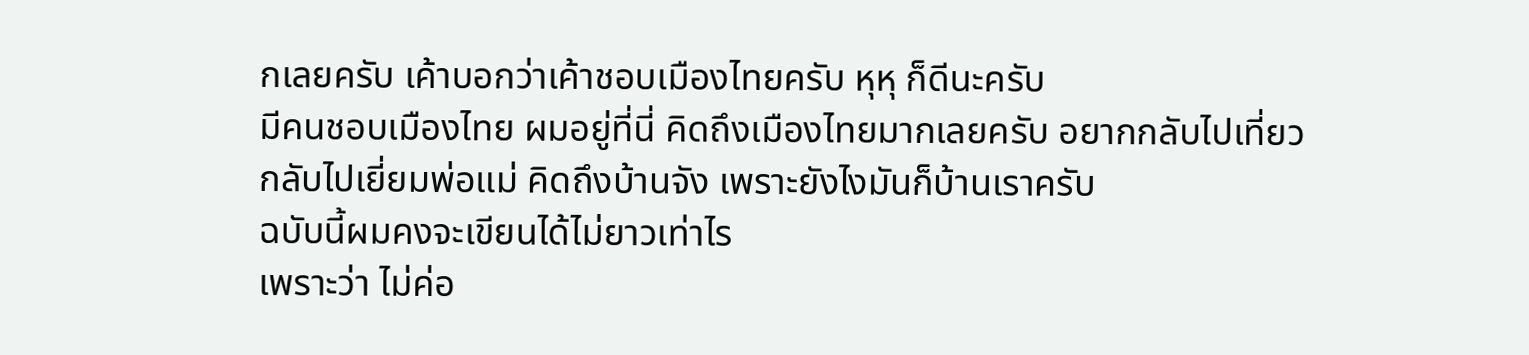กเลยครับ เค้าบอกว่าเค้าชอบเมืองไทยครับ หุหุ ก็ดีนะครับ
มีคนชอบเมืองไทย ผมอยู่ที่นี่ คิดถึงเมืองไทยมากเลยครับ อยากกลับไปเที่ยว
กลับไปเยี่ยมพ่อแม่ คิดถึงบ้านจัง เพราะยังไงมันก็บ้านเราครับ
ฉบับนี้ผมคงจะเขียนได้ไม่ยาวเท่าไร
เพราะว่า ไม่ค่อ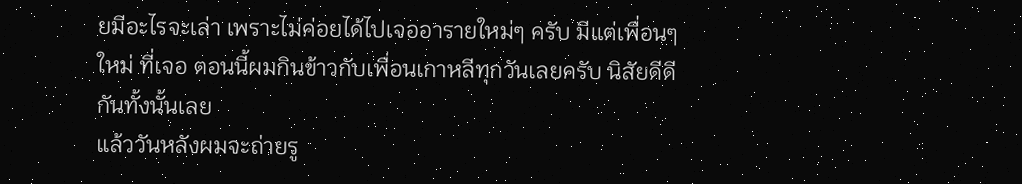ยมีอะไรจะเล่า เพราะไม่ค่อยได้ไปเจออารายใหม่ๆ ครับ มีแต่เพื่อนๆ
ใหม่ ที่เจอ ตอนนี้ผมกินข้าวกับเพื่อนเกาหลีทุกวันเลยครับ นิสัยดีดีกันทั้งนั้นเลย
แล้ววันหลังผมจะถ่ายรู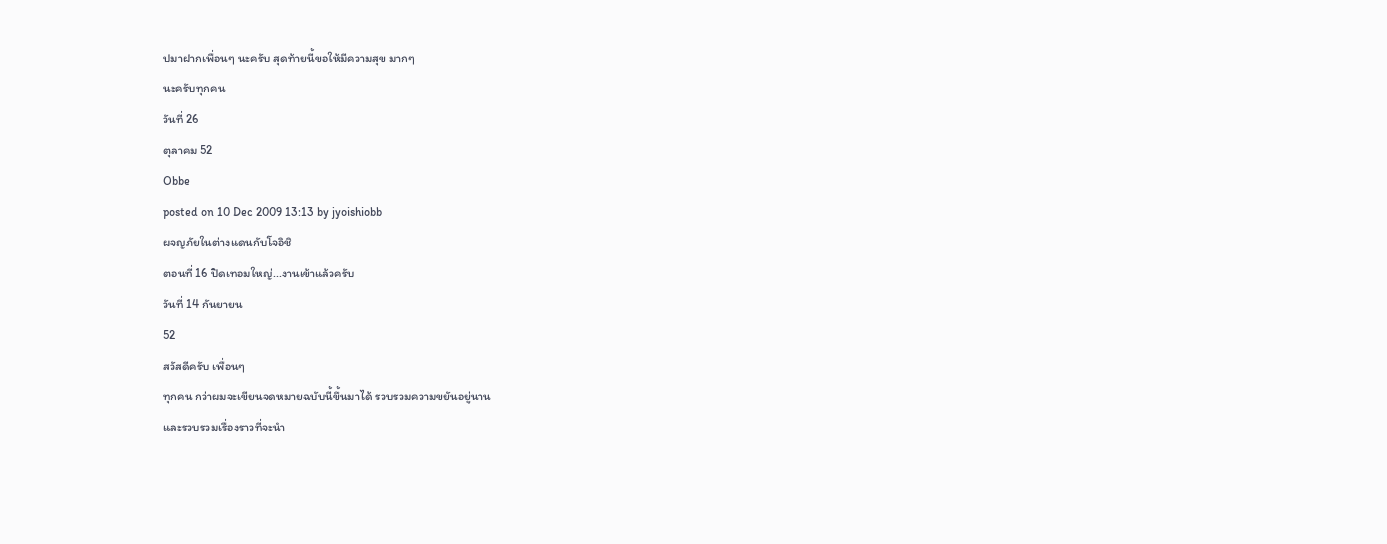ปมาฝากเพื่อนๆ นะครับ สุดท้ายนี้ขอให้มีความสุข มากๆ
นะครับทุกคน
วันที่ 26
ตุลาคม 52
Obbe
posted on 10 Dec 2009 13:13 by jyoishiobb
ผจญภัยในต่างแดนกับโจอิชิ
ตอนที่ 16 ปิดเทอมใหญ่...งานเข้าแล้วครับ
วันที่ 14 กันยายน
52
สวัสดีครับ เพื่อนๆ
ทุกคน กว่าผมจะเขียนจดหมายฉบับนี้ขึ้นมาได้ รวบรวมความขยันอยู่นาน
และรวบรวมเรื่องราวที่จะนำ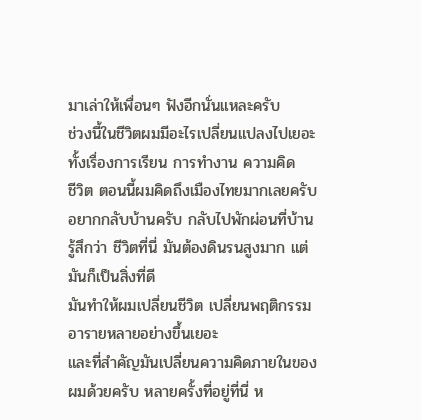มาเล่าให้เพื่อนๆ ฟังอีกนั่นแหละครับ
ช่วงนี้ในชีวิตผมมีอะไรเปลี่ยนแปลงไปเยอะ ทั้งเรื่องการเรียน การทำงาน ความคิด
ชีวิต ตอนนี้ผมคิดถึงเมืองไทยมากเลยครับ อยากกลับบ้านครับ กลับไปพักผ่อนที่บ้าน
รู้สึกว่า ชีวิตที่นี่ มันต้องดินรนสูงมาก แต่มันก็เป็นสิ่งที่ดี
มันทำให้ผมเปลี่ยนชีวิต เปลี่ยนพฤติกรรม อารายหลายอย่างขึ้นเยอะ
และที่สำคัญมันเปลี่ยนความคิดภายในของผมด้วยครับ หลายครั้งที่อยู่ที่นี่ ห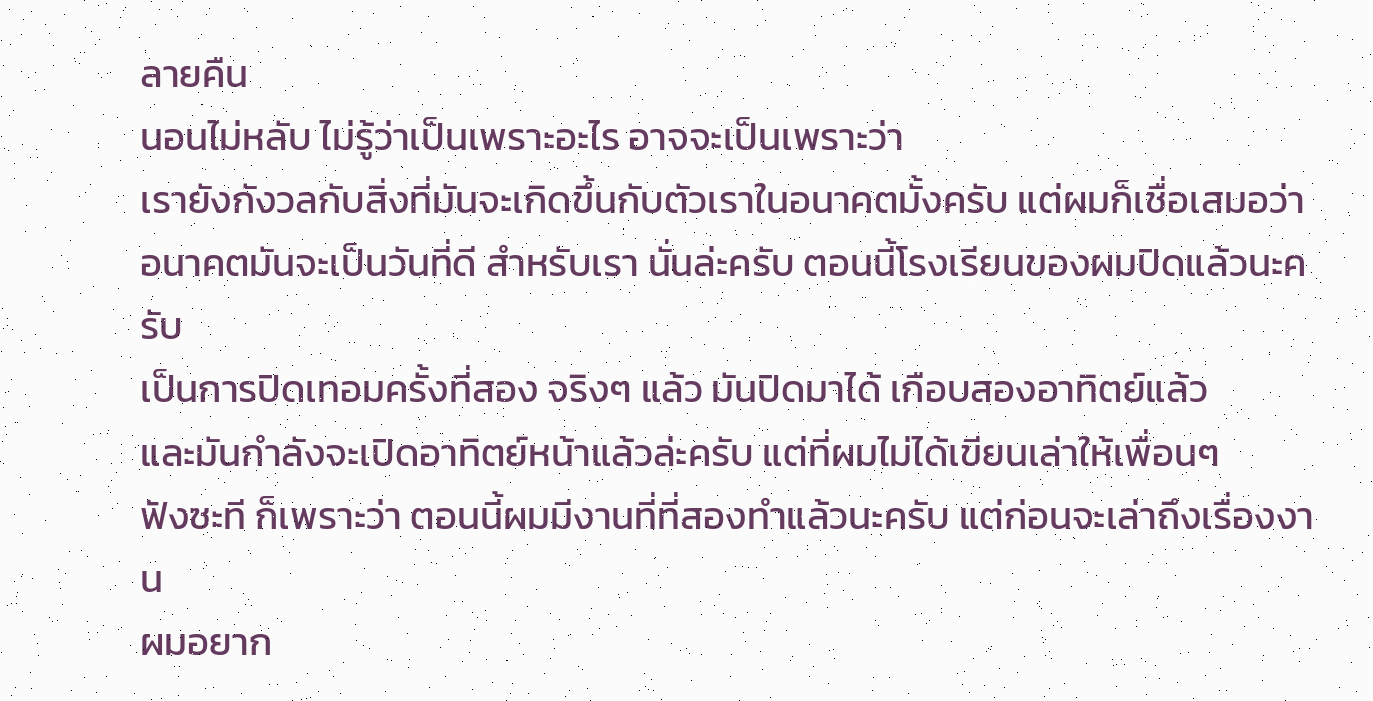ลายคืน
นอนไม่หลับ ไม่รู้ว่าเป็นเพราะอะไร อาจจะเป็นเพราะว่า
เรายังกังวลกับสิ่งที่มันจะเกิดขึ้นกับตัวเราในอนาคตมั้งครับ แต่ผมก็เชื่อเสมอว่า
อนาคตมันจะเป็นวันที่ดี สำหรับเรา นั่นล่ะครับ ตอนนี้โรงเรียนของผมปิดแล้วนะครับ
เป็นการปิดเทอมครั้งที่สอง จริงๆ แล้ว มันปิดมาได้ เกือบสองอาทิตย์แล้ว
และมันกำลังจะเปิดอาทิตย์หน้าแล้วล่ะครับ แต่ที่ผมไม่ได้เขียนเล่าให้เพื่อนๆ
ฟังซะที ก็เพราะว่า ตอนนี้ผมมีงานที่ที่สองทำแล้วนะครับ แต่ก่อนจะเล่าถึงเรื่องงาน
ผมอยาก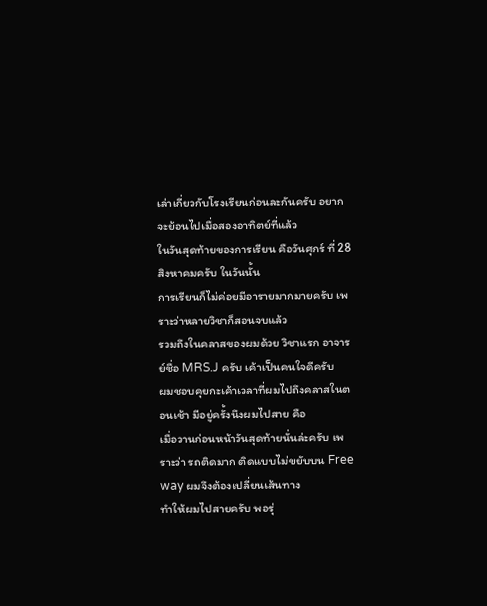เล่าเกี่ยวกับโรงเรียนก่อนละกันครับ อยากจะย้อนไปเมื่อสองอาทิตย์ที่แล้ว
ในวันสุดท้ายของการเรียน คือวันศุกร์ ที่ 28 สิงหาคมครับ ในวันนั้น
การเรียนก็ไม่ค่อยมีอารายมากมายครับ เพราะว่าหลายวิชาก็สอนจบแล้ว
รวมถึงในคลาสของผมด้วย วิชาแรก อาจารย์ชื่อ MRS.J ครับ เค้าเป็นคนใจดีครับ
ผมชอบคุยกะเค้าเวลาที่ผมไปถึงคลาสในตอนเช้า มีอยู่ครั้งนึงผมไปสาย คือ
เมื่อวานก่อนหน้าวันสุดท้ายนั่นล่ะครับ เพราะว่า รถติดมาก ติดแบบไม่ขยับบน Free way ผมจึงต้องเปลี่ยนเส้นทาง
ทำให้ผมไปสายครับ พอรุ่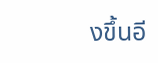งขึ้นอี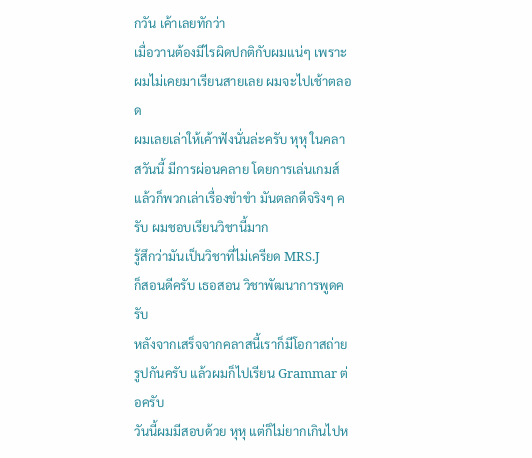กวัน เค้าเลยทักว่า
เมื่อวานต้องมีไรผิดปกติกับผมแน่ๆ เพราะผมไม่เคยมาเรียนสายเลย ผมจะไปเช้าตลอด
ผมเลยเล่าให้เค้าฟังนั่นล่ะครับ หุหุ ในคลาสวันนี้ มีการผ่อนคลาย โดยการเล่นเกมส์
แล้วก็พวกเล่าเรื่องขำขำ มันตลกดีจริงๆ ครับ ผมชอบเรียนวิชานี้มาก
รู้สึกว่ามันเป็นวิชาที่ไม่เครียด MRS.J
ก็สอนดีครับ เธอสอน วิชาพัฒนาการพูดครับ
หลังจากเสร็จจากคลาสนี้เราก็มีโอกาสถ่ายรูปกันครับ แล้วผมก็ไปเรียน Grammar ต่อครับ
วันนี้ผมมีสอบด้วย หุหุ แต่ก็ไม่ยากเกินไปห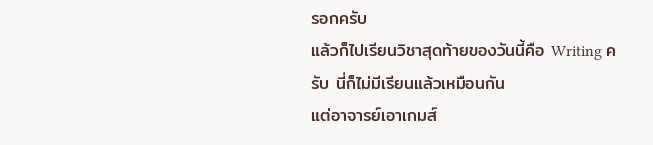รอกครับ
แล้วก็ไปเรียนวิชาสุดท้ายของวันนี้คือ Writing ครับ นี่ก็ไม่มีเรียนแล้วเหมือนกัน
แต่อาจารย์เอาเกมส์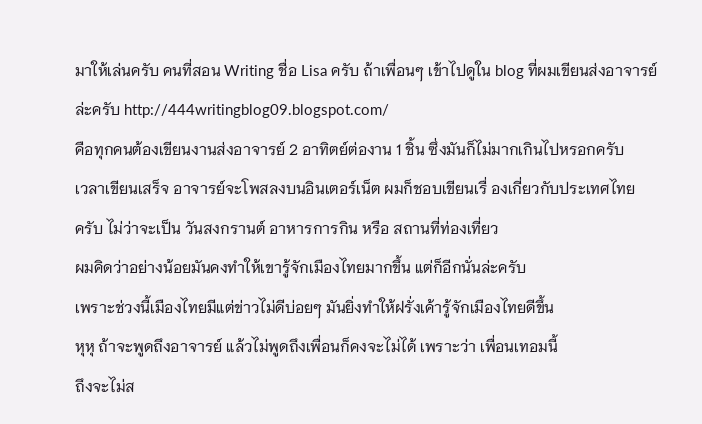มาให้เล่นครับ คนที่สอน Writing ชื่อ Lisa ครับ ถ้าเพื่อนๆ เข้าไปดูใน blog ที่ผมเขียนส่งอาจารย์
ล่ะครับ http://444writingblog09.blogspot.com/
คือทุกคนต้องเขียนงานส่งอาจารย์ 2 อาทิตย์ต่องาน 1 ชิ้น ซึ่งมันก็ไม่มากเกินไปหรอกครับ
เวลาเขียนเสร็จ อาจารย์จะโพสลงบนอินเตอร์เน็ต ผมก็ชอบเขียนเรื่ องเกี่ยวกับประเทศไทย
ครับ ไม่ว่าจะเป็น วันสงกรานต์ อาหารการกิน หรือ สถานที่ท่องเที่ยว
ผมคิดว่าอย่างน้อยมันคงทำให้เขารู้จักเมืองไทยมากขึ้น แต่ก็อีกนั่นล่ะครับ
เพราะช่วงนี้เมืองไทยมีแต่ข่าวไม่ดีบ่อยๆ มันยิ่งทำให้ฝรั่งเค้ารู้จักเมืองไทยดีขึ้น
หุหุ ถ้าจะพูดถึงอาจารย์ แล้วไม่พูดถึงเพื่อนก็คงจะไม่ได้ เพราะว่า เพื่อนเทอมนี้
ถึงจะไม่ส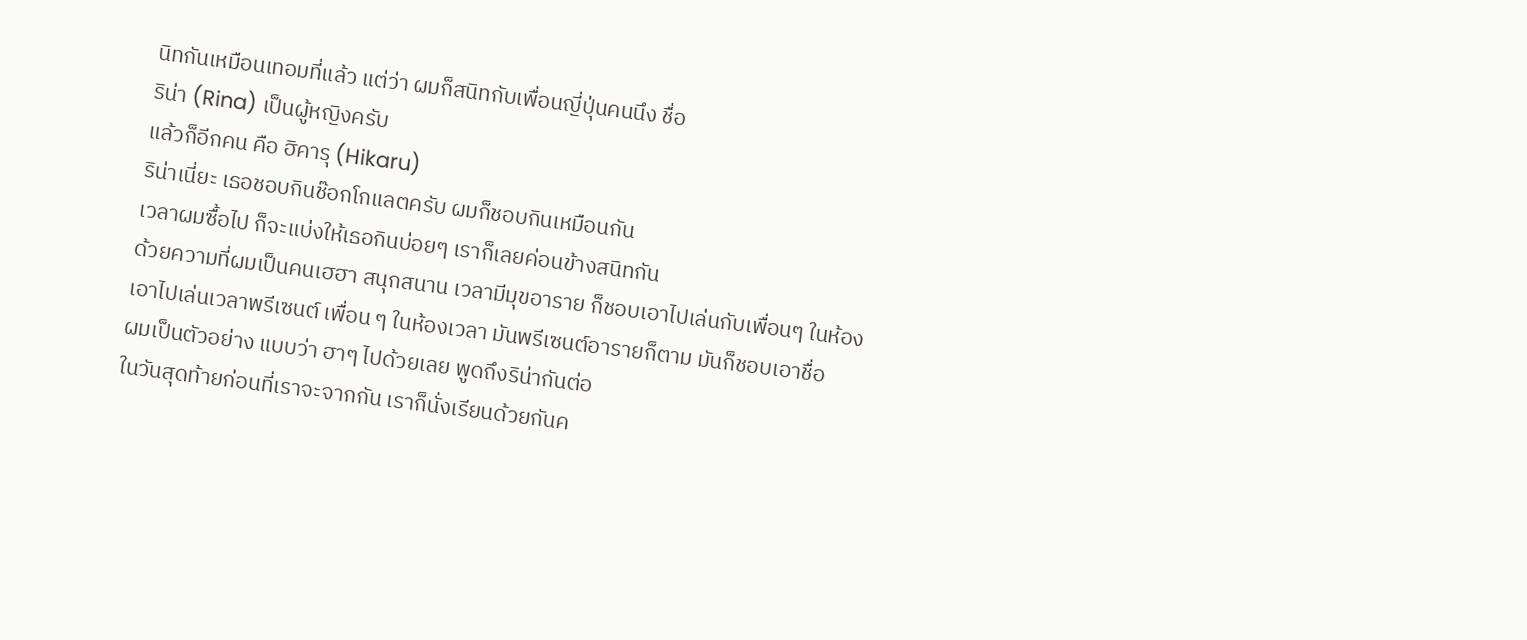นิทกันเหมือนเทอมที่แล้ว แต่ว่า ผมก็สนิทกับเพื่อนญี่ปุ่นคนนึง ชื่อ
ริน่า (Rina) เป็นผู้หญิงครับ
แล้วก็อีกคน คือ ฮิคารุ (Hikaru)
ริน่าเนี่ยะ เธอชอบกินช๊อกโกแลตครับ ผมก็ชอบกินเหมือนกัน
เวลาผมซื้อไป ก็จะแบ่งให้เธอกินบ่อยๆ เราก็เลยค่อนข้างสนิทกัน
ด้วยความที่ผมเป็นคนเฮฮา สนุกสนาน เวลามีมุขอาราย ก็ชอบเอาไปเล่นกับเพื่อนๆ ในห้อง
เอาไปเล่นเวลาพรีเซนต์ เพื่อน ๆ ในห้องเวลา มันพรีเซนต์อารายก็ตาม มันก็ชอบเอาชื่อ
ผมเป็นตัวอย่าง แบบว่า ฮาๆ ไปด้วยเลย พูดถึงริน่ากันต่อ
ในวันสุดท้ายก่อนที่เราจะจากกัน เราก็นั่งเรียนด้วยกันค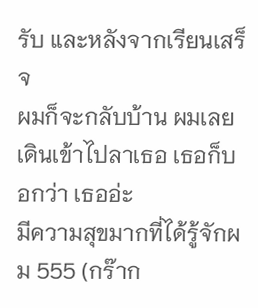รับ และหลังจากเรียนเสร็จ
ผมก็จะกลับบ้าน ผมเลยเดินเข้าไปลาเธอ เธอก็บอกว่า เธออ่ะ
มีความสุขมากที่ได้รู้จักผม 555 (กร๊าก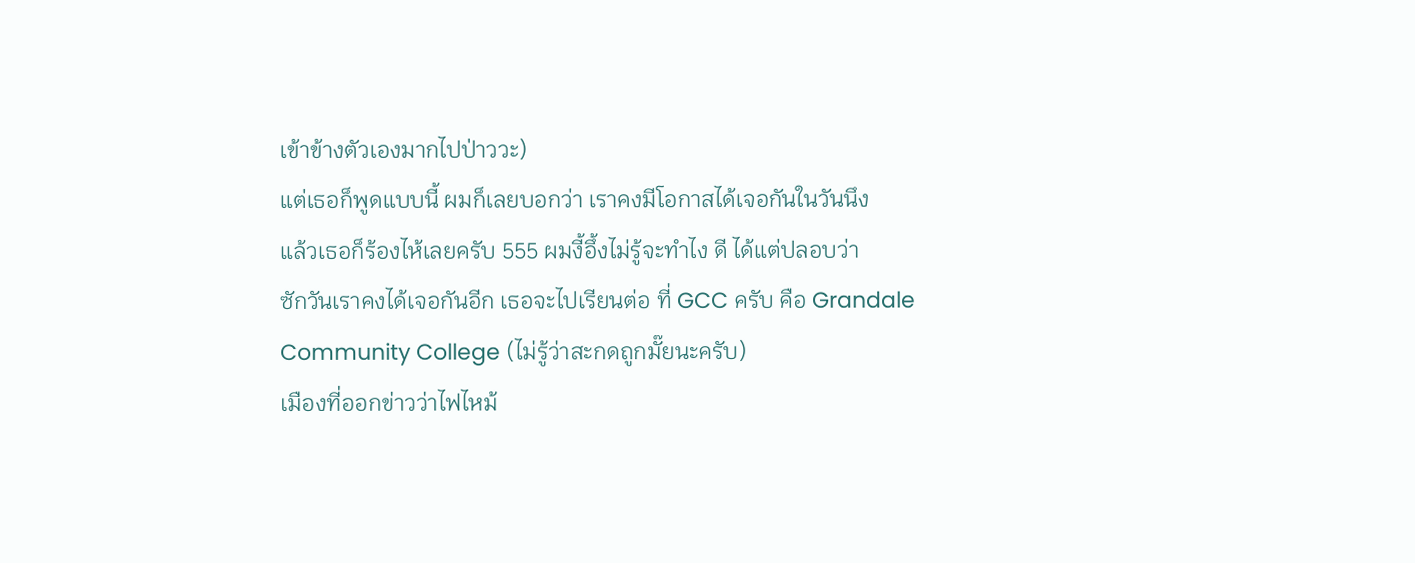เข้าข้างตัวเองมากไปป่าววะ)
แต่เธอก็พูดแบบนี้ ผมก็เลยบอกว่า เราคงมีโอกาสได้เจอกันในวันนึง
แล้วเธอก็ร้องไห้เลยครับ 555 ผมงี้อึ้งไม่รู้จะทำไง ดี ได้แต่ปลอบว่า
ซักวันเราคงได้เจอกันอีก เธอจะไปเรียนต่อ ที่ GCC ครับ คือ Grandale Community College (ไม่รู้ว่าสะกดถูกมั๊ยนะครับ)
เมืองที่ออกข่าวว่าไฟไหม้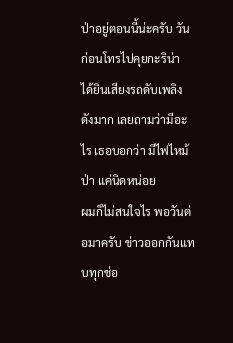ป่าอยู่ตอนนี้น่ะครับ วันก่อนโทรไปคุยกะริน่า
ได้ยินเสียงรถดับเพลิงดังมาก เลยถามว่ามีอะไร เธอบอกว่า มีไฟไหม้ป่า แค่นิดหน่อย
ผมก็ไม่สนใจไร พอวันต่อมาครับ ข่าวออกกันแทบทุกช่อ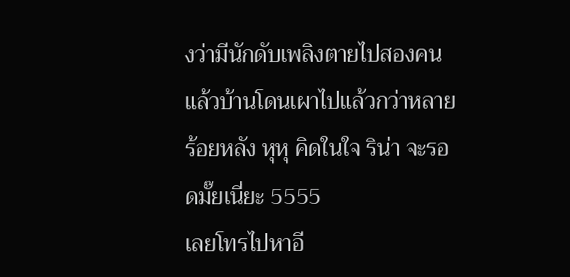งว่ามีนักดับเพลิงตายไปสองคน
แล้วบ้านโดนเผาไปแล้วกว่าหลายร้อยหลัง หุหุ คิดในใจ ริน่า จะรอดมั๊ยเนี่ยะ 5555
เลยโทรไปหาอี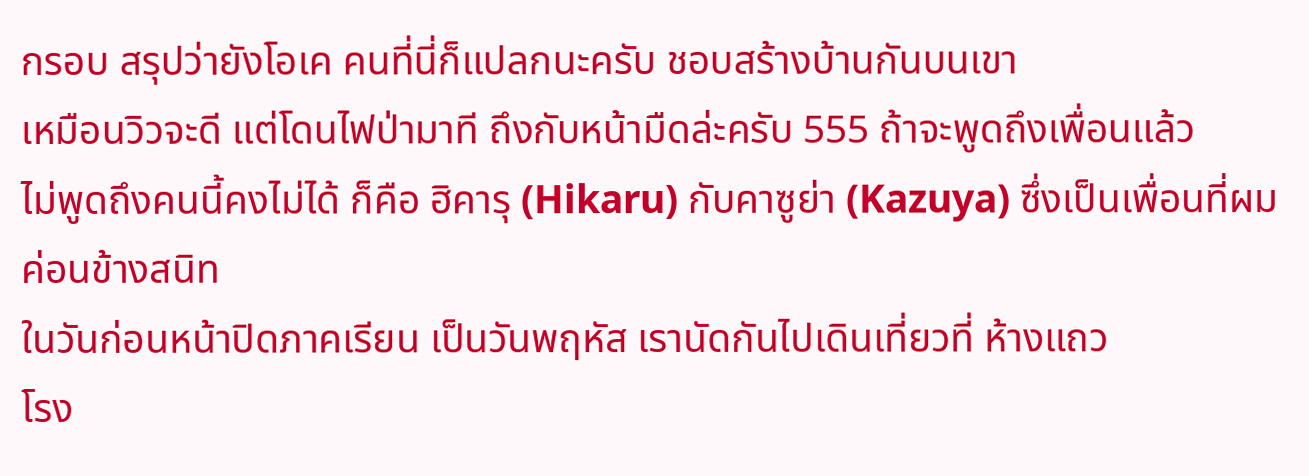กรอบ สรุปว่ายังโอเค คนที่นี่ก็แปลกนะครับ ชอบสร้างบ้านกันบนเขา
เหมือนวิวจะดี แต่โดนไฟป่ามาที ถึงกับหน้ามืดล่ะครับ 555 ถ้าจะพูดถึงเพื่อนแล้ว
ไม่พูดถึงคนนี้คงไม่ได้ ก็คือ ฮิคารุ (Hikaru) กับคาซูย่า (Kazuya) ซึ่งเป็นเพื่อนที่ผมค่อนข้างสนิท
ในวันก่อนหน้าปิดภาคเรียน เป็นวันพฤหัส เรานัดกันไปเดินเที่ยวที่ ห้างแถว
โรง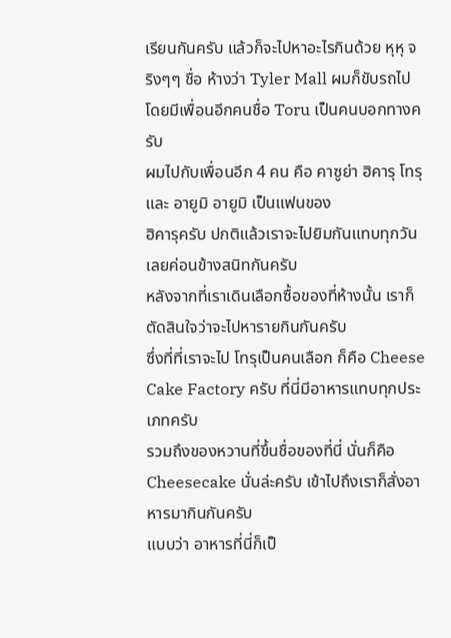เรียนกันครับ แล้วก็จะไปหาอะไรกินด้วย หุหุ จริงๆๆ ชื่อ ห้างว่า Tyler Mall ผมก็ขับรถไป
โดยมีเพื่อนอีกคนชื่อ Toru เป็นคนบอกทางครับ
ผมไปกับเพื่อนอีก 4 คน คือ คาซูย่า ฮิคารุ โทรุ และ อายูมิ อายูมิ เป็นแฟนของ
ฮิคารุครับ ปกติแล้วเราจะไปยิมกันแทบทุกวัน เลยค่อนข้างสนิทกันครับ
หลังจากที่เราเดินเลือกซื้อของที่ห้างนั้น เราก็ตัดสินใจว่าจะไปหารายกินกันครับ
ซึ่งที่ที่เราจะไป โทรุเป็นคนเลือก ก็คือ Cheese Cake Factory ครับ ที่นี่มีอาหารแทบทุกประเภทครับ
รวมถึงของหวานที่ขึ้นชื่อของที่นี่ นั่นก็คือ Cheesecake นั่นล่ะครับ เข้าไปถึงเราก็สั่งอาหารมากินกันครับ
แบบว่า อาหารที่นี่ก็เป็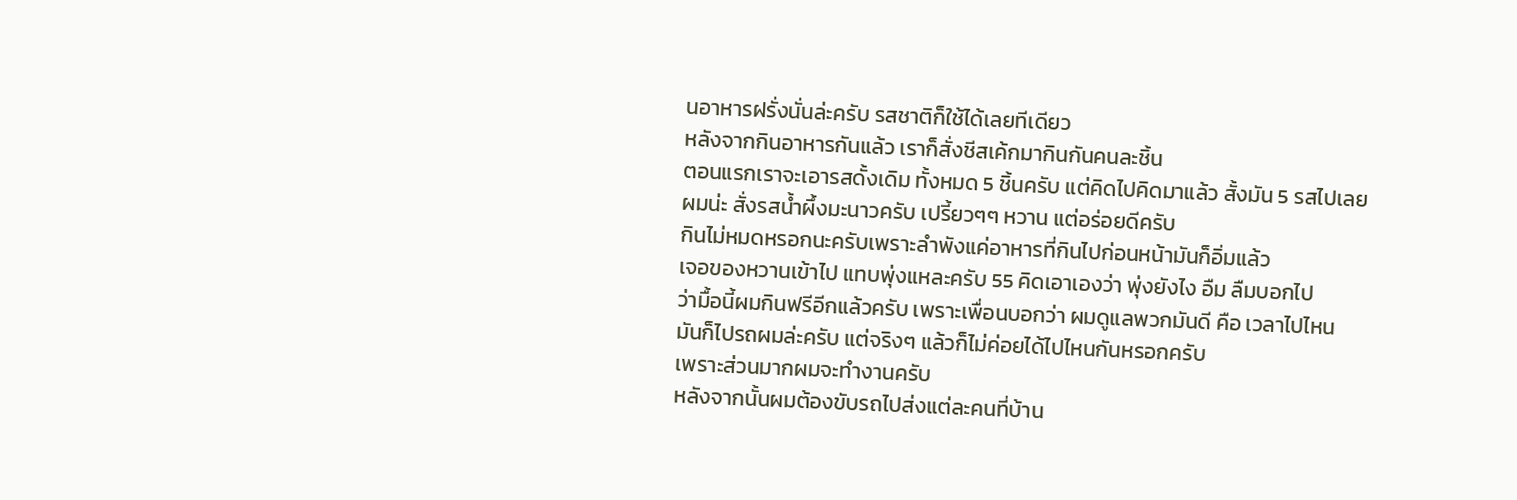นอาหารฝรั่งนั่นล่ะครับ รสชาติก็ใช้ได้เลยทีเดียว
หลังจากกินอาหารกันแล้ว เราก็สั่งชีสเค้กมากินกันคนละชิ้น
ตอนแรกเราจะเอารสดั้งเดิม ทั้งหมด 5 ชิ้นครับ แต่คิดไปคิดมาแล้ว สั้งมัน 5 รสไปเลย
ผมน่ะ สั่งรสน้ำผึ้งมะนาวครับ เปรี้ยวๆๆ หวาน แต่อร่อยดีครับ
กินไม่หมดหรอกนะครับเพราะลำพังแค่อาหารที่กินไปก่อนหน้ามันก็อิ่มแล้ว
เจอของหวานเข้าไป แทบพุ่งแหละครับ 55 คิดเอาเองว่า พุ่งยังไง อืม ลืมบอกไป
ว่ามื้อนี้ผมกินฟรีอีกแล้วครับ เพราะเพื่อนบอกว่า ผมดูแลพวกมันดี คือ เวลาไปไหน
มันก็ไปรถผมล่ะครับ แต่จริงๆ แล้วก็ไม่ค่อยได้ไปไหนกันหรอกครับ
เพราะส่วนมากผมจะทำงานครับ
หลังจากนั้นผมต้องขับรถไปส่งแต่ละคนที่บ้าน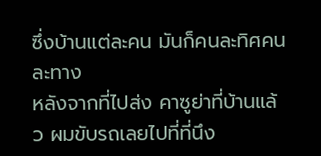ซึ่งบ้านแต่ละคน มันก็คนละทิศคนละทาง
หลังจากที่ไปส่ง คาซูย่าที่บ้านแล้ว ผมขับรถเลยไปที่ที่นึง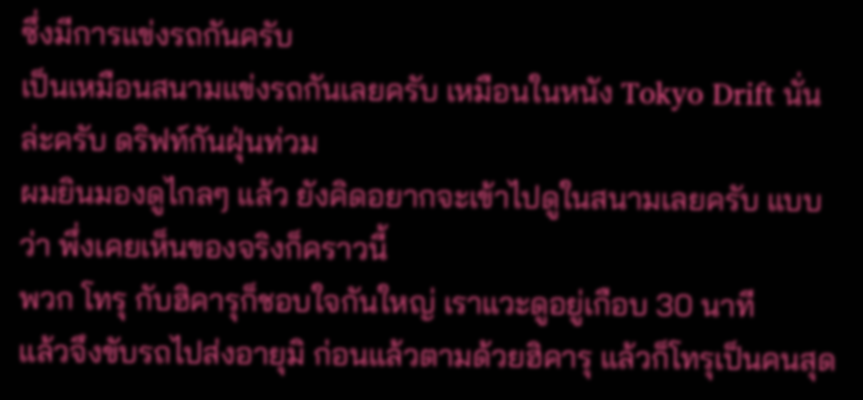ซึ่งมีการแข่งรถกันครับ
เป็นเหมือนสนามแข่งรถกันเลยครับ เหมือนในหนัง Tokyo Drift นั่นล่ะครับ ดริฟท์กันฝุ่นท่วม
ผมยินมองดูไกลๆ แล้ว ยังคิดอยากจะเข้าไปดูในสนามเลยครับ แบบว่า พึ่งเคยเห็นของจริงก็คราวนี้
พวก โทรุ กับฮิคารุก็ชอบใจกันใหญ่ เราแวะดูอยู่เกือบ 30 นาที
แล้วจึงขับรถไปส่งอายุมิ ก่อนแล้วตามด้วยฮิคารุ แล้วก็โทรุเป็นคนสุด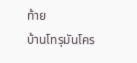ท้าย
บ้านโทรุมันโคร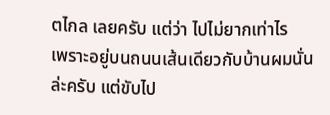ตไกล เลยครับ แต่ว่า ไปไม่ยากเท่าไร
เพราะอยู่บนถนนเส้นเดียวกับบ้านผมนั่นล่ะครับ แต่ขับไป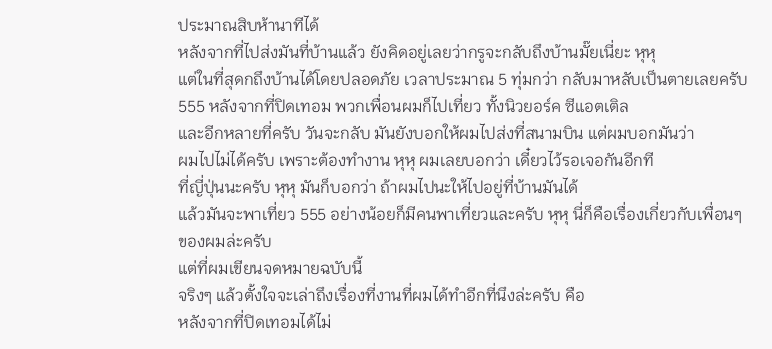ประมาณสิบห้านาทีได้
หลังจากที่ไปส่งมันที่บ้านแล้ว ยังคิดอยู่เลยว่ากรูจะกลับถึงบ้านมั๊ยเนี่ยะ หุหุ
แต่ในที่สุดกถึงบ้านได้โดยปลอดภัย เวลาประมาณ 5 ทุ่มกว่า กลับมาหลับเป็นตายเลยครับ
555 หลังจากที่ปิดเทอม พวกเพื่อนผมก็ไปเที่ยว ทั้งนิวยอร์ค ซีแอตเติล
และอีกหลายที่ครับ วันจะกลับ มันยังบอกให้ผมไปส่งที่สนามบิน แต่ผมบอกมันว่า
ผมไปไม่ได้ครับ เพราะต้องทำงาน หุหุ ผมเลยบอกว่า เดี๋ยวไว้รอเจอกันอีกที
ที่ญี่ปุ่นนะครับ หุหุ มันก็บอกว่า ถ้าผมไปนะให้ไปอยู่ที่บ้านมันได้
แล้วมันจะพาเที่ยว 555 อย่างน้อยก็มีคนพาเที่ยวและครับ หุหุ นี่ก็คือเรื่องเกี่ยวกับเพื่อนๆ
ของผมล่ะครับ
แต่ที่ผมเขียนจดหมายฉบับนี้
จริงๆ แล้วตั้งใจจะเล่าถึงเรื่องที่งานที่ผมได้ทำอีกที่นึงล่ะครับ คือ
หลังจากที่ปิดเทอมได้ไม่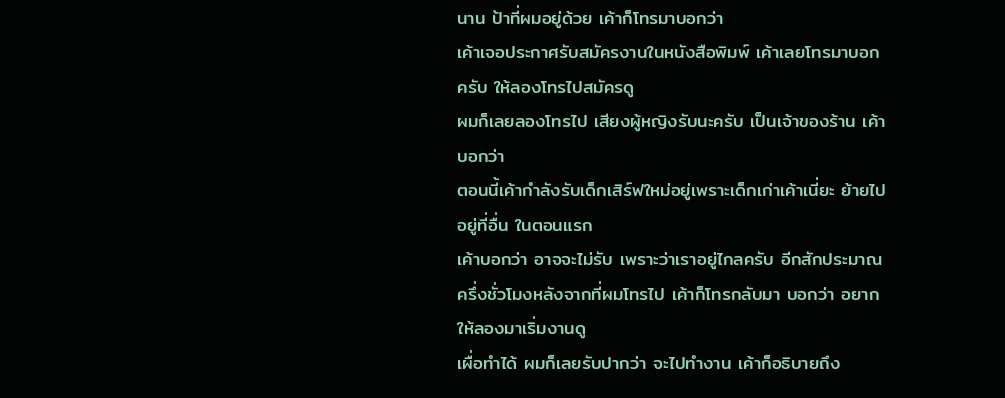นาน ป้าที่ผมอยู่ด้วย เค้าก็โทรมาบอกว่า
เค้าเจอประกาศรับสมัครงานในหนังสือพิมพ์ เค้าเลยโทรมาบอกครับ ให้ลองโทรไปสมัครดู
ผมก็เลยลองโทรไป เสียงผู้หญิงรับนะครับ เป็นเจ้าของร้าน เค้าบอกว่า
ตอนนี้เค้ากำลังรับเด็กเสิร์ฟใหม่อยู่เพราะเด็กเก่าเค้าเนี่ยะ ย้ายไปอยู่ที่อื่น ในตอนแรก
เค้าบอกว่า อาจจะไม่รับ เพราะว่าเราอยู่ไกลครับ อีกสักประมาณ
ครึ่งชั่วโมงหลังจากที่ผมโทรไป เค้าก็โทรกลับมา บอกว่า อยากให้ลองมาเริ่มงานดู
เผื่อทำได้ ผมก็เลยรับปากว่า จะไปทำงาน เค้าก็อธิบายถึง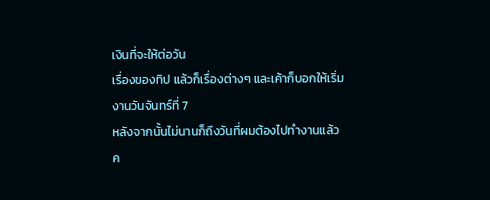เงินที่จะให้ต่อวัน
เรื่องของทิป แล้วก็เรื่องต่างๆ และเค้าก็บอกให้เริ่มงานวันจันทร์ที่ 7
หลังจากนั้นไม่นานก็ถึงวันที่ผมต้องไปทำงานแล้วค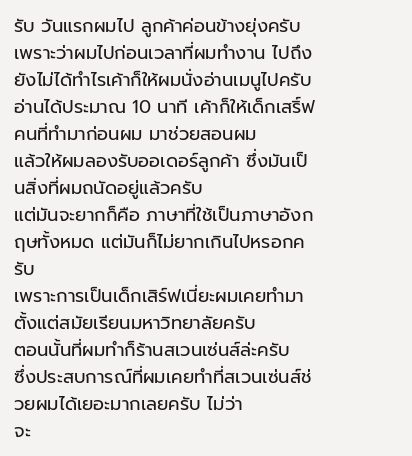รับ วันแรกผมไป ลูกค้าค่อนข้างยุ่งครับ
เพราะว่าผมไปก่อนเวลาที่ผมทำงาน ไปถึงยังไม่ได้ทำไรเค้าก็ให้ผมนั่งอ่านเมนูไปครับ
อ่านได้ประมาณ 10 นาที เค้าก็ให้เด็กเสริ์ฟคนที่ทำมาก่อนผม มาช่วยสอนผม
แล้วให้ผมลองรับออเดอร์ลูกค้า ซึ่งมันเป็นสิ่งที่ผมถนัดอยู่แล้วครับ
แต่มันจะยากก็คือ ภาษาที่ใช้เป็นภาษาอังกฤษทั้งหมด แต่มันก็ไม่ยากเกินไปหรอกครับ
เพราะการเป็นเด็กเสิร์ฟเนี่ยะผมเคยทำมาตั้งแต่สมัยเรียนมหาวิทยาลัยครับ
ตอนนั้นที่ผมทำก็ร้านสเวนเซ่นส์ล่ะครับ
ซึ่งประสบการณ์ที่ผมเคยทำที่สเวนเซ่นส์ช่วยผมได้เยอะมากเลยครับ ไม่ว่า
จะ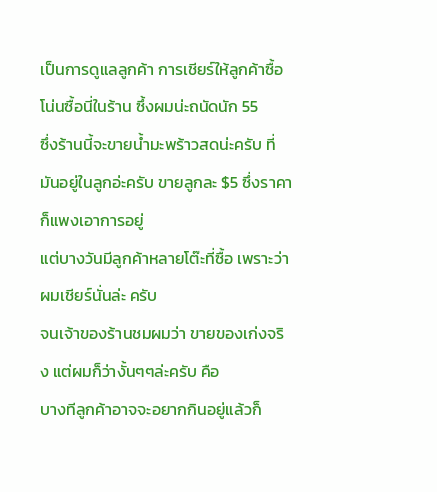เป็นการดูแลลูกค้า การเชียร์ให้ลูกค้าซื้อโน่นซื้อนี่ในร้าน ซึ้งผมน่ะถนัดนัก 55
ซึ่งร้านนี้จะขายน้ำมะพร้าวสดน่ะครับ ที่มันอยู่ในลูกอ่ะครับ ขายลูกละ $5 ซึ่งราคาก็แพงเอาการอยู่
แต่บางวันมีลูกค้าหลายโต๊ะที่ซื้อ เพราะว่าผมเชียร์นั่นล่ะ ครับ
จนเจ้าของร้านชมผมว่า ขายของเก่งจริง แต่ผมก็ว่างั้นๆๆล่ะครับ คือ
บางทีลูกค้าอาจจะอยากกินอยู่แล้วก็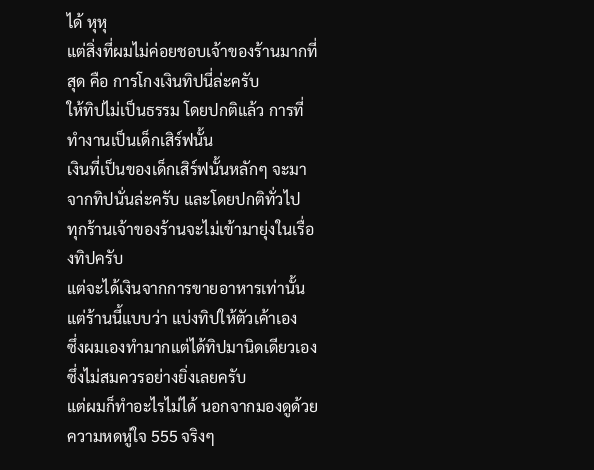ได้ หุหุ
แต่สิ่งที่ผมไม่ค่อยชอบเจ้าของร้านมากที่สุด คือ การโกงเงินทิปนี่ล่ะครับ
ให้ทิปไม่เป็นธรรม โดยปกติแล้ว การที่ทำงานเป็นเด็กเสิร์ฟนั้น
เงินที่เป็นของเด็กเสิร์ฟนั้นหลักๆ จะมาจากทิปนั่นล่ะครับ และโดยปกติทั่วไป
ทุกร้านเจ้าของร้านจะไม่เข้ามายุ่งในเรื่องทิปครับ
แต่จะได้เงินจากการขายอาหารเท่านั้น แต่ร้านนี้แบบว่า แบ่งทิปให้ตัวเค้าเอง
ซึ่งผมเองทำมากแต่ได้ทิปมานิดเดียวเอง ซึ่งไม่สมควรอย่างยิ่งเลยครับ
แต่ผมก็ทำอะไรไม่ได้ นอกจากมองดูด้วยความหดหู่ใจ 555 จริงๆ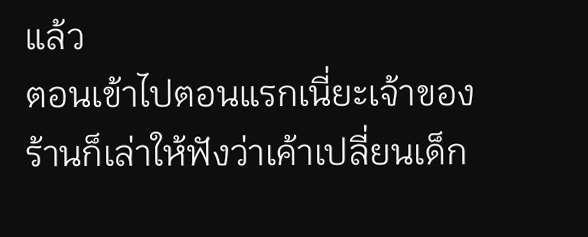แล้ว
ตอนเข้าไปตอนแรกเนี่ยะเจ้าของร้านก็เล่าให้ฟังว่าเค้าเปลี่ยนเด็ก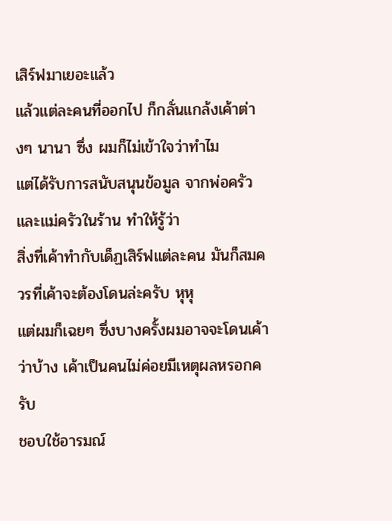เสิร์ฟมาเยอะแล้ว
แล้วแต่ละคนที่ออกไป ก็กลั่นแกล้งเค้าต่างๆ นานา ซึ่ง ผมก็ไม่เข้าใจว่าทำไม
แต่ได้รับการสนับสนุนข้อมูล จากพ่อครัวและแม่ครัวในร้าน ทำให้รู้ว่า
สิ่งที่เค้าทำกับเด็ฏเสิร์ฟแต่ละคน มันก็สมควรที่เค้าจะต้องโดนล่ะครับ หุหุ
แต่ผมก็เฉยๆ ซึ่งบางครั้งผมอาจจะโดนเค้าว่าบ้าง เค้าเป็นคนไม่ค่อยมีเหตุผลหรอกครับ
ชอบใช้อารมณ์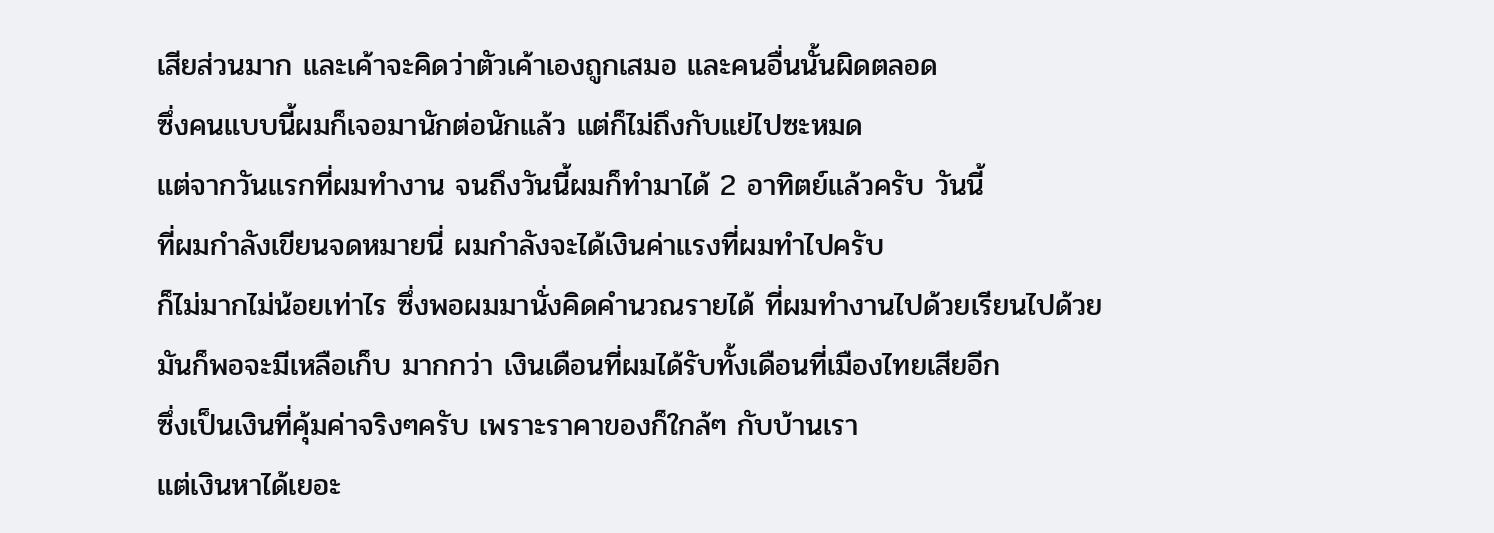เสียส่วนมาก และเค้าจะคิดว่าตัวเค้าเองถูกเสมอ และคนอื่นนั้นผิดตลอด
ซึ่งคนแบบนี้ผมก็เจอมานักต่อนักแล้ว แต่ก็ไม่ถึงกับแย่ไปซะหมด
แต่จากวันแรกที่ผมทำงาน จนถึงวันนี้ผมก็ทำมาได้ 2 อาทิตย์แล้วครับ วันนี้
ที่ผมกำลังเขียนจดหมายนี่ ผมกำลังจะได้เงินค่าแรงที่ผมทำไปครับ
ก็ไม่มากไม่น้อยเท่าไร ซึ่งพอผมมานั่งคิดคำนวณรายได้ ที่ผมทำงานไปด้วยเรียนไปด้วย
มันก็พอจะมีเหลือเก็บ มากกว่า เงินเดือนที่ผมได้รับทั้งเดือนที่เมืองไทยเสียอีก
ซึ่งเป็นเงินที่คุ้มค่าจริงๆครับ เพราะราคาของก็ใกล้ๆ กับบ้านเรา
แต่เงินหาได้เยอะ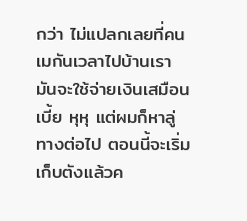กว่า ไม่แปลกเลยที่คนเมกันเวลาไปบ้านเรา
มันจะใช้จ่ายเงินเสมือนเบี้ย หุหุ แต่ผมก็หาลู่ทางต่อไป ตอนนี้จะเริ่มเก็บตังแล้วค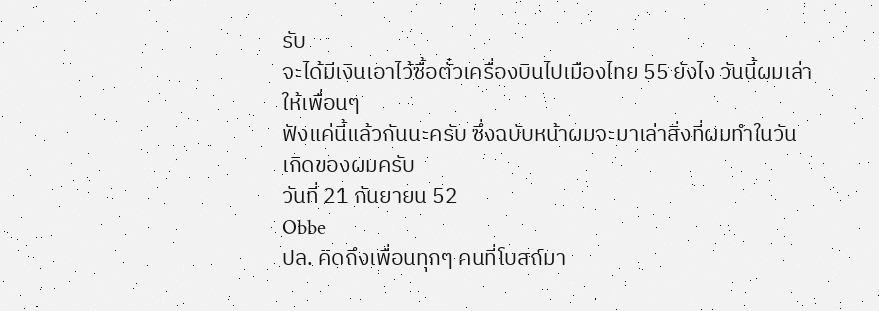รับ
จะได้มีเงินเอาไว้ซื้อตั๋วเครื่องบินไปเมืองไทย 55 ยังไง วันนี้ผมเล่าให้เพื่อนๆ
ฟังแค่นี้แล้วกันนะครับ ซึ่งฉบับหน้าผมจะมาเล่าสิ่งที่ผมทำในวันเกิดของผมครับ
วันที่ 21 กันยายน 52
Obbe
ปล. คิดถึงเพื่อนทุกๆ คนที่โบสถ์มา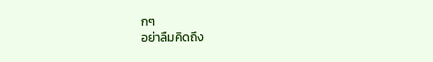กๆ
อย่าลืมคิดถึง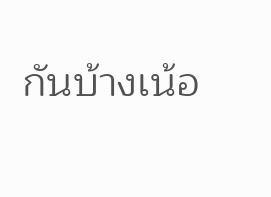กันบ้างเน้อ